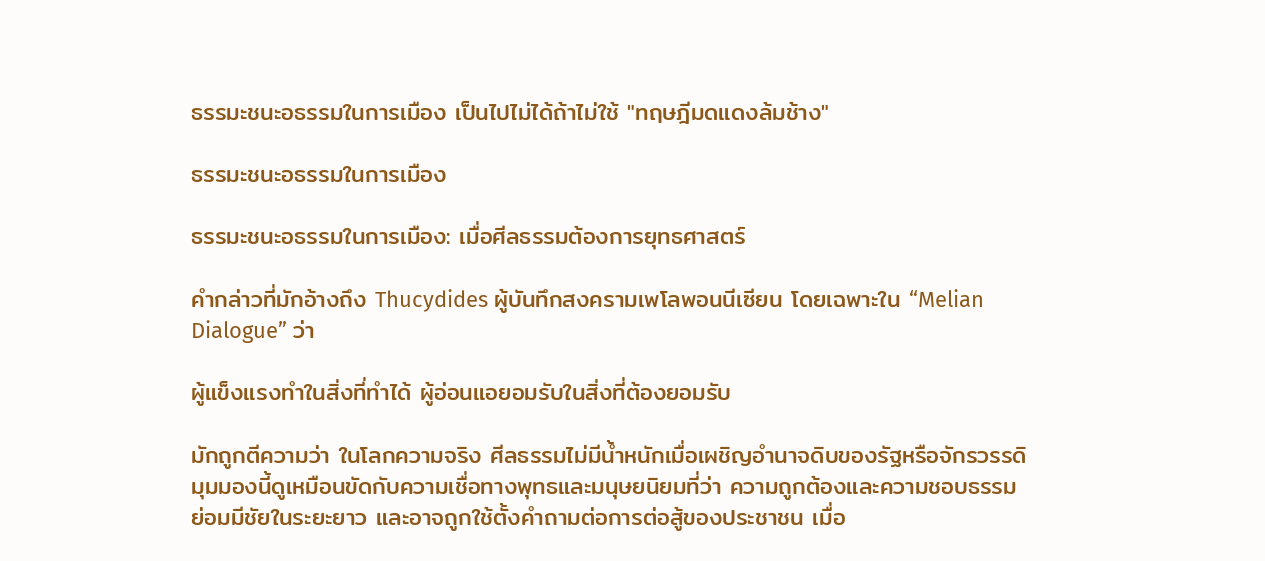ธรรมะชนะอธรรมในการเมือง เป็นไปไม่ได้ถ้าไม่ใช้ "ทฤษฎีมดแดงล้มช้าง"

ธรรมะชนะอธรรมในการเมือง

ธรรมะชนะอธรรมในการเมือง: เมื่อศีลธรรมต้องการยุทธศาสตร์

คำกล่าวที่มักอ้างถึง Thucydides ผู้บันทึกสงครามเพโลพอนนีเซียน โดยเฉพาะใน “Melian Dialogue” ว่า

ผู้แข็งแรงทำในสิ่งที่ทำได้ ผู้อ่อนแอยอมรับในสิ่งที่ต้องยอมรับ

มักถูกตีความว่า ในโลกความจริง ศีลธรรมไม่มีน้ำหนักเมื่อเผชิญอำนาจดิบของรัฐหรือจักรวรรดิ มุมมองนี้ดูเหมือนขัดกับความเชื่อทางพุทธและมนุษยนิยมที่ว่า ความถูกต้องและความชอบธรรมย่อมมีชัยในระยะยาว และอาจถูกใช้ตั้งคำถามต่อการต่อสู้ของประชาชน เมื่อ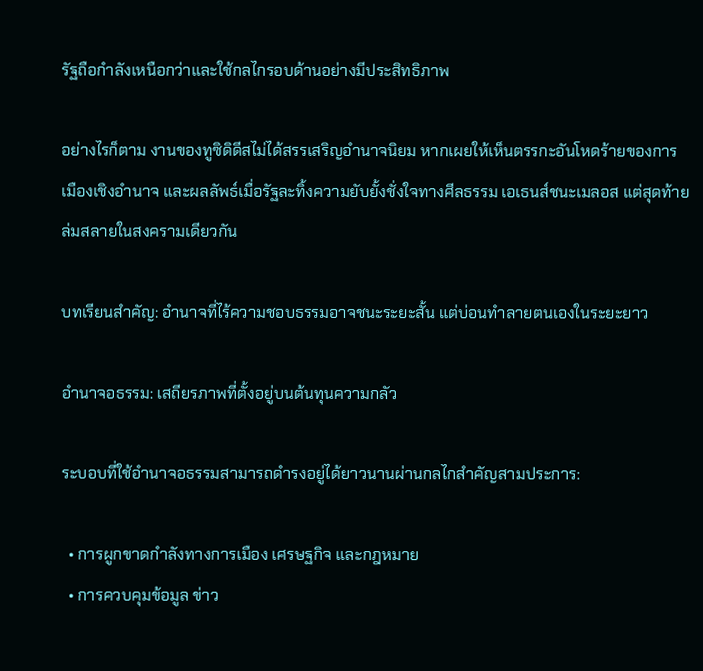รัฐถือกำลังเหนือกว่าและใช้กลไกรอบด้านอย่างมีประสิทธิภาพ

อย่างไรก็ตาม งานของทูซิดิดีสไม่ได้สรรเสริญอำนาจนิยม หากเผยให้เห็นตรรกะอันโหดร้ายของการเมืองเชิงอำนาจ และผลลัพธ์เมื่อรัฐละทิ้งความยับยั้งชั่งใจทางศีลธรรม เอเธนส์ชนะเมลอส แต่สุดท้ายล่มสลายในสงครามเดียวกัน

บทเรียนสำคัญ: อำนาจที่ไร้ความชอบธรรมอาจชนะระยะสั้น แต่บ่อนทำลายตนเองในระยะยาว

อำนาจอธรรม: เสถียรภาพที่ตั้งอยู่บนต้นทุนความกลัว

ระบอบที่ใช้อำนาจอธรรมสามารถดำรงอยู่ได้ยาวนานผ่านกลไกสำคัญสามประการ:

  • การผูกขาดกำลังทางการเมือง เศรษฐกิจ และกฎหมาย
  • การควบคุมข้อมูล ข่าว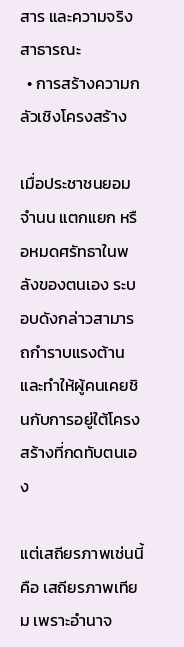สาร และความจริงสาธารณะ
  • การสร้างความกลัวเชิงโครงสร้าง

เมื่อประชาชนยอมจำนน แตกแยก หรือหมดศรัทธาในพลังของตนเอง ระบอบดังกล่าวสามารถกำราบแรงต้านและทำให้ผู้คนเคยชินกับการอยู่ใต้โครงสร้างที่กดทับตนเอง

แต่เสถียรภาพเช่นนี้คือ เสถียรภาพเทียม เพราะอำนาจ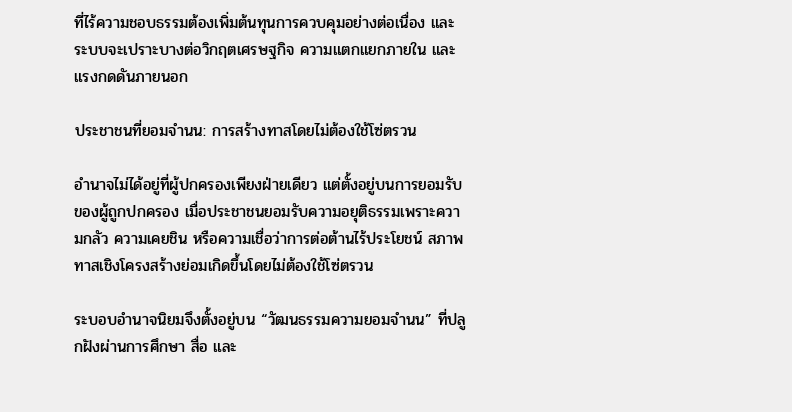ที่ไร้ความชอบธรรมต้องเพิ่มต้นทุนการควบคุมอย่างต่อเนื่อง และระบบจะเปราะบางต่อวิกฤตเศรษฐกิจ ความแตกแยกภายใน และแรงกดดันภายนอก

ประชาชนที่ยอมจำนน: การสร้างทาสโดยไม่ต้องใช้โซ่ตรวน

อำนาจไม่ได้อยู่ที่ผู้ปกครองเพียงฝ่ายเดียว แต่ตั้งอยู่บนการยอมรับของผู้ถูกปกครอง เมื่อประชาชนยอมรับความอยุติธรรมเพราะความกลัว ความเคยชิน หรือความเชื่อว่าการต่อต้านไร้ประโยชน์ สภาพทาสเชิงโครงสร้างย่อมเกิดขึ้นโดยไม่ต้องใช้โซ่ตรวน

ระบอบอำนาจนิยมจึงตั้งอยู่บน “วัฒนธรรมความยอมจำนน” ที่ปลูกฝังผ่านการศึกษา สื่อ และ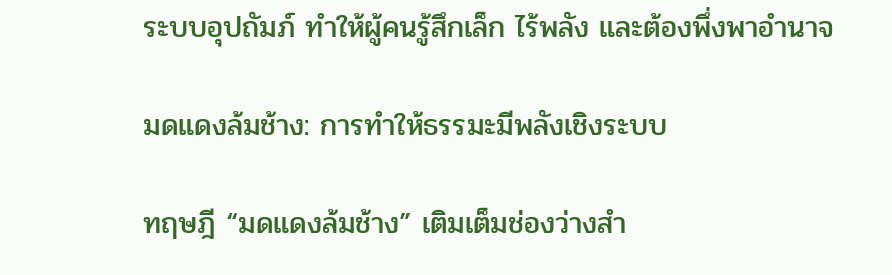ระบบอุปถัมภ์ ทำให้ผู้คนรู้สึกเล็ก ไร้พลัง และต้องพึ่งพาอำนาจ

มดแดงล้มช้าง: การทำให้ธรรมะมีพลังเชิงระบบ

ทฤษฎี “มดแดงล้มช้าง” เติมเต็มช่องว่างสำ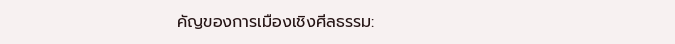คัญของการเมืองเชิงศีลธรรม: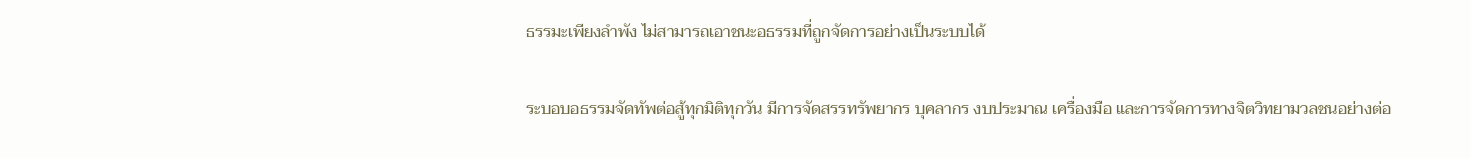ธรรมะเพียงลำพัง ไม่สามารถเอาชนะอธรรมที่ถูกจัดการอย่างเป็นระบบได้

ระบอบอธรรมจัดทัพต่อสู้ทุกมิติทุกวัน มีการจัดสรรทรัพยากร บุคลากร งบประมาณ เครื่องมือ และการจัดการทางจิตวิทยามวลชนอย่างต่อ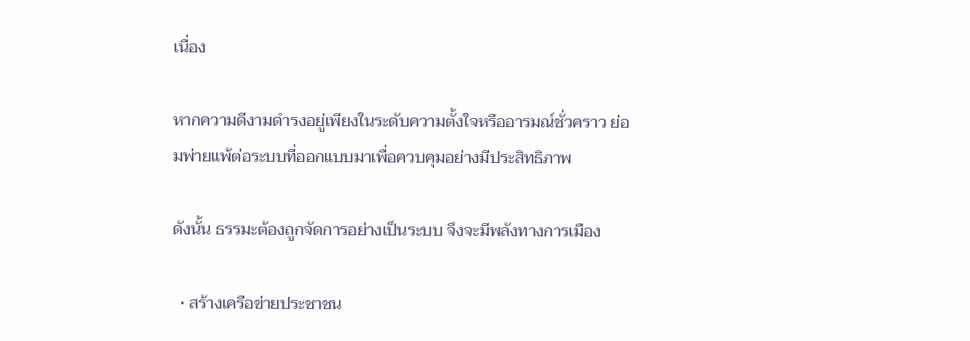เนื่อง

หากความดีงามดำรงอยู่เพียงในระดับความตั้งใจหรืออารมณ์ชั่วคราว ย่อมพ่ายแพ้ต่อระบบที่ออกแบบมาเพื่อควบคุมอย่างมีประสิทธิภาพ

ดังนั้น ธรรมะต้องถูกจัดการอย่างเป็นระบบ จึงจะมีพลังทางการเมือง

  • สร้างเครือข่ายประชาชน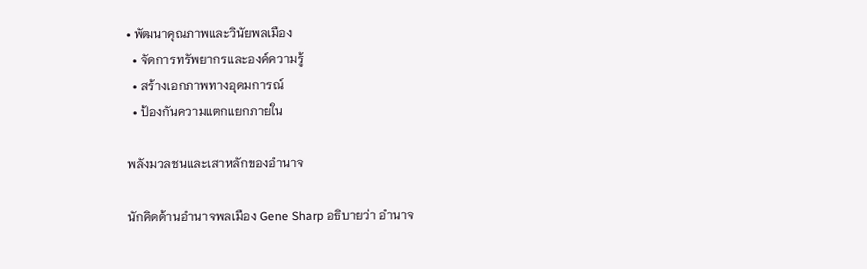• พัฒนาคุณภาพและวินัยพลเมือง
  • จัดการทรัพยากรและองค์ความรู้
  • สร้างเอกภาพทางอุดมการณ์
  • ป้องกันความแตกแยกภายใน

พลังมวลชนและเสาหลักของอำนาจ

นักคิดด้านอำนาจพลเมือง Gene Sharp อธิบายว่า อำนาจ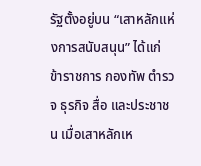รัฐตั้งอยู่บน “เสาหลักแห่งการสนับสนุน” ได้แก่ ข้าราชการ กองทัพ ตำรวจ ธุรกิจ สื่อ และประชาชน เมื่อเสาหลักเห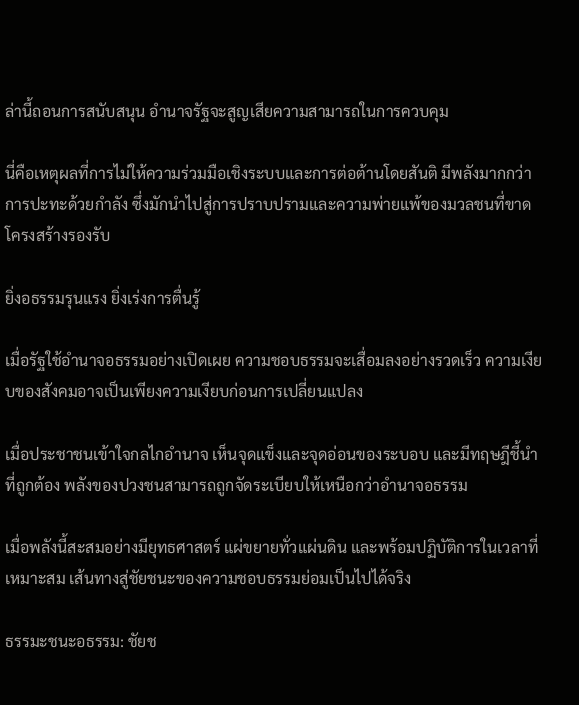ล่านี้ถอนการสนับสนุน อำนาจรัฐจะสูญเสียความสามารถในการควบคุม

นี่คือเหตุผลที่การไม่ให้ความร่วมมือเชิงระบบและการต่อต้านโดยสันติ มีพลังมากกว่าการปะทะด้วยกำลัง ซึ่งมักนำไปสู่การปราบปรามและความพ่ายแพ้ของมวลชนที่ขาดโครงสร้างรองรับ

ยิ่งอธรรมรุนแรง ยิ่งเร่งการตื่นรู้

เมื่อรัฐใช้อำนาจอธรรมอย่างเปิดเผย ความชอบธรรมจะเสื่อมลงอย่างรวดเร็ว ความเงียบของสังคมอาจเป็นเพียงความเงียบก่อนการเปลี่ยนแปลง

เมื่อประชาชนเข้าใจกลไกอำนาจ เห็นจุดแข็งและจุดอ่อนของระบอบ และมีทฤษฎีชี้นำที่ถูกต้อง พลังของปวงชนสามารถถูกจัดระเบียบให้เหนือกว่าอำนาจอธรรม

เมื่อพลังนี้สะสมอย่างมียุทธศาสตร์ แผ่ขยายทั่วแผ่นดิน และพร้อมปฏิบัติการในเวลาที่เหมาะสม เส้นทางสู่ชัยชนะของความชอบธรรมย่อมเป็นไปได้จริง

ธรรมะชนะอธรรม: ชัยช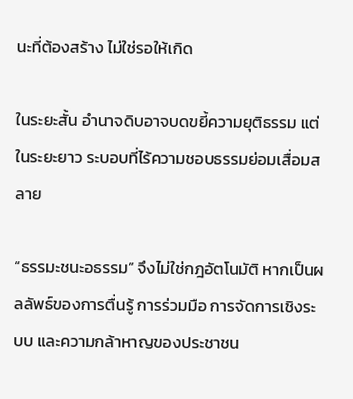นะที่ต้องสร้าง ไม่ใช่รอให้เกิด

ในระยะสั้น อำนาจดิบอาจบดขยี้ความยุติธรรม แต่ในระยะยาว ระบอบที่ไร้ความชอบธรรมย่อมเสื่อมสลาย

“ธรรมะชนะอธรรม” จึงไม่ใช่กฎอัตโนมัติ หากเป็นผลลัพธ์ของการตื่นรู้ การร่วมมือ การจัดการเชิงระบบ และความกล้าหาญของประชาชน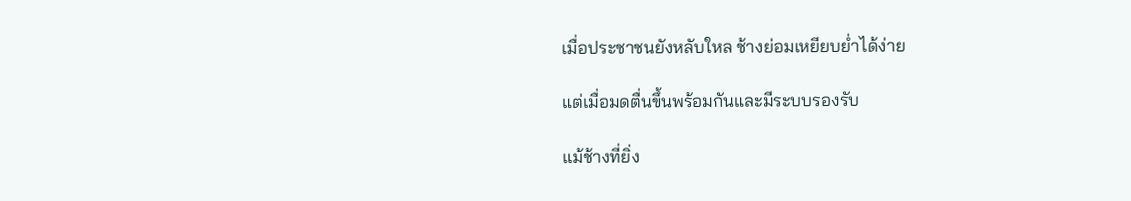เมื่อประชาชนยังหลับใหล ช้างย่อมเหยียบย่ำได้ง่าย

แต่เมื่อมดตื่นขึ้นพร้อมกันและมีระบบรองรับ

แม้ช้างที่ยิ่ง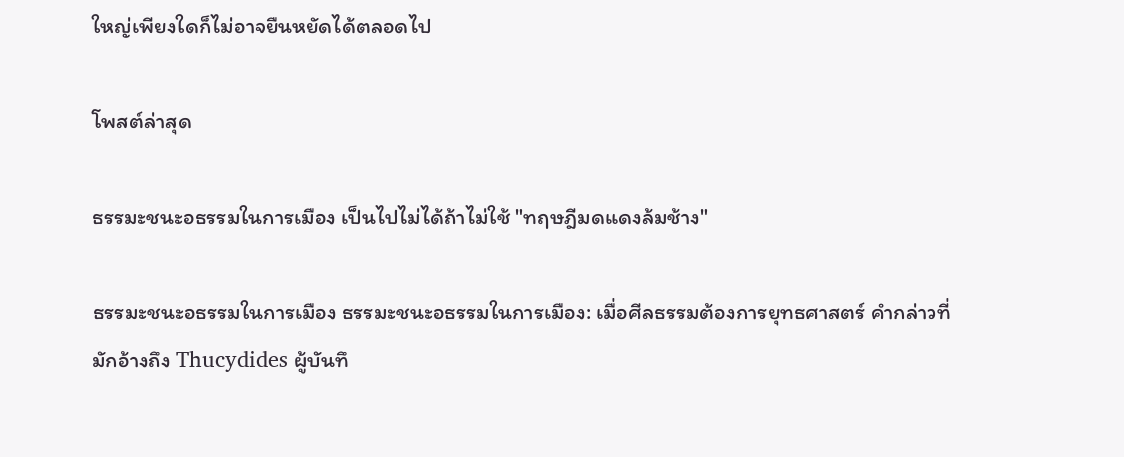ใหญ่เพียงใดก็ไม่อาจยืนหยัดได้ตลอดไป

โพสต์ล่าสุด

ธรรมะชนะอธรรมในการเมือง เป็นไปไม่ได้ถ้าไม่ใช้ "ทฤษฎีมดแดงล้มช้าง"

ธรรมะชนะอธรรมในการเมือง ธรรมะชนะอธรรมในการเมือง: เมื่อศีลธรรมต้องการยุทธศาสตร์ คำกล่าวที่มักอ้างถึง Thucydides ผู้บันทึ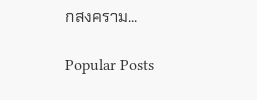กสงคราม...

Popular Posts